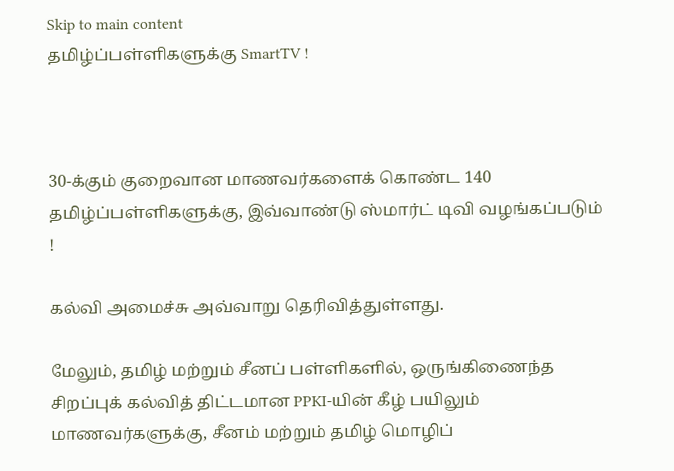Skip to main content
தமிழ்ப்பள்ளிகளுக்கு SmartTV !



30-க்கும் குறைவான மாணவர்களைக் கொண்ட 140 தமிழ்ப்பள்ளிகளுக்கு, இவ்வாண்டு ஸ்மார்ட் டிவி வழங்கப்படும் !

கல்வி அமைச்சு அவ்வாறு தெரிவித்துள்ளது.

மேலும், தமிழ் மற்றும் சீனப் பள்ளிகளில், ஒருங்கிணைந்த சிறப்புக் கல்வித் திட்டமான PPKI-யின் கீழ் பயிலும் மாணவர்களுக்கு, சீனம் மற்றும் தமிழ் மொழிப்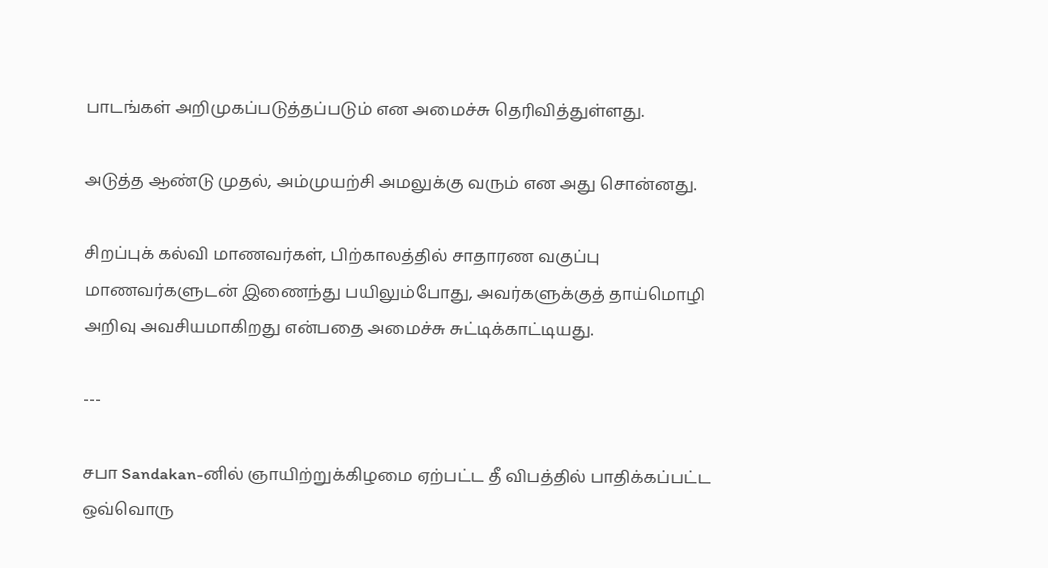பாடங்கள் அறிமுகப்படுத்தப்படும் என அமைச்சு தெரிவித்துள்ளது.

அடுத்த ஆண்டு முதல், அம்முயற்சி அமலுக்கு வரும் என அது சொன்னது.

சிறப்புக் கல்வி மாணவர்கள், பிற்காலத்தில் சாதாரண வகுப்பு மாணவர்களுடன் இணைந்து பயிலும்போது, அவர்களுக்குத் தாய்மொழி அறிவு அவசியமாகிறது என்பதை அமைச்சு சுட்டிக்காட்டியது.

---

சபா Sandakan-னில் ஞாயிற்றுக்கிழமை ஏற்பட்ட தீ விபத்தில் பாதிக்கப்பட்ட ஒவ்வொரு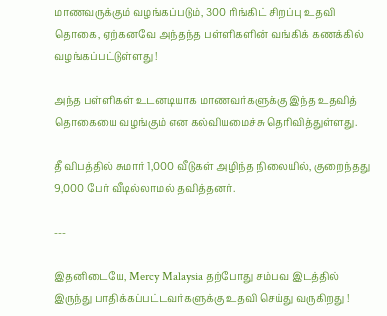மாணவருக்கும் வழங்கப்படும், 300 ரிங்கிட் சிறப்பு உதவி தொகை, ஏற்கனவே அந்தந்த பள்ளிகளின் வங்கிக் கணக்கில் வழங்கப்பட்டுள்ளது !

அந்த பள்ளிகள் உடனடியாக மாணவர்களுக்கு இந்த உதவித் தொகையை வழங்கும் என கல்வியமைச்சு தெரிவித்துள்ளது.

தீ விபத்தில் சுமார் 1,000 வீடுகள் அழிந்த நிலையில், குறைந்தது 9,000 பேர் வீடில்லாமல் தவித்தனர்.

---

இதனிடையே, Mercy Malaysia தற்போது சம்பவ இடத்தில் இருந்து பாதிக்கப்பட்டவர்களுக்கு உதவி செய்து வருகிறது !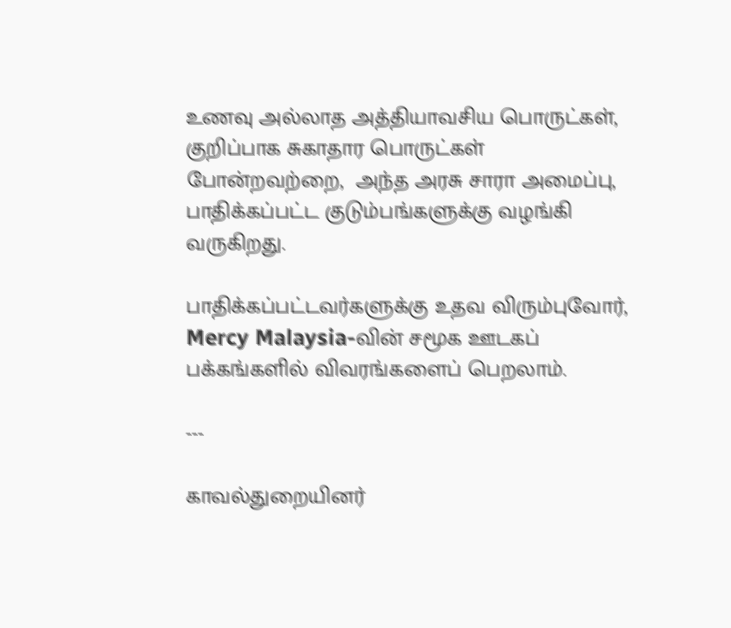உணவு அல்லாத அத்தியாவசிய பொருட்கள், குறிப்பாக சுகாதார பொருட்கள் போன்றவற்றை,  அந்த அரசு சாரா அமைப்பு, பாதிக்கப்பட்ட குடும்பங்களுக்கு வழங்கி வருகிறது.

பாதிக்கப்பட்டவர்களுக்கு உதவ விரும்புவோர், Mercy Malaysia-வின் சமூக ஊடகப் பக்கங்களில் விவரங்களைப் பெறலாம்.

---

காவல்துறையினர்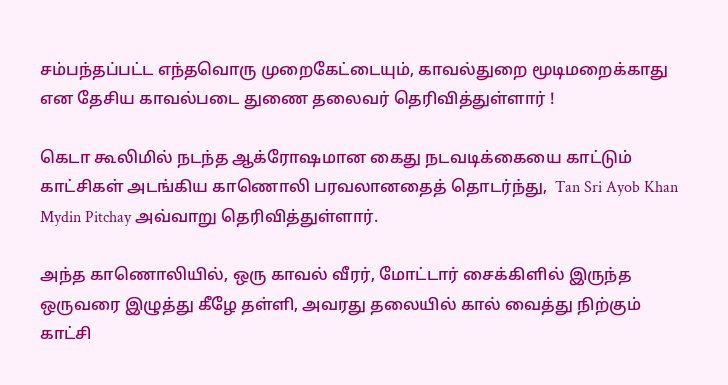சம்பந்தப்பட்ட எந்தவொரு முறைகேட்டையும், காவல்துறை மூடிமறைக்காது என தேசிய காவல்படை துணை தலைவர் தெரிவித்துள்ளார் !

கெடா கூலிமில் நடந்த ஆக்ரோஷமான கைது நடவடிக்கையை காட்டும் காட்சிகள் அடங்கிய காணொலி பரவலானதைத் தொடர்ந்து,  Tan Sri Ayob Khan Mydin Pitchay அவ்வாறு தெரிவித்துள்ளார்.

அந்த காணொலியில், ஒரு காவல் வீரர், மோட்டார் சைக்கிளில் இருந்த ஒருவரை இழுத்து கீழே தள்ளி, அவரது தலையில் கால் வைத்து நிற்கும் காட்சி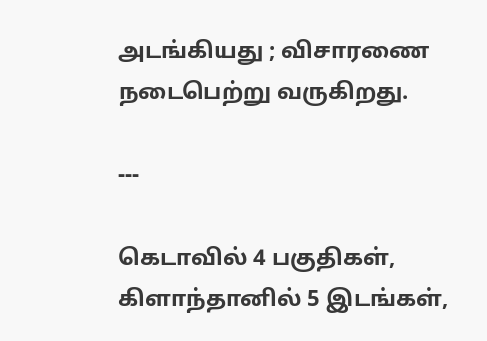அடங்கியது ; விசாரணை நடைபெற்று வருகிறது.

---

கெடாவில் 4 பகுதிகள், கிளாந்தானில் 5 இடங்கள்,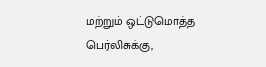மற்றும் ஒட்டுமொத்த பெர்லிசுக்கு,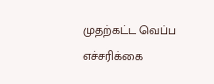முதற்கட்ட வெப்ப எச்சரிக்கை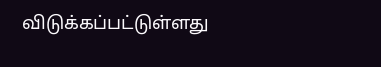விடுக்கப்பட்டுள்ளது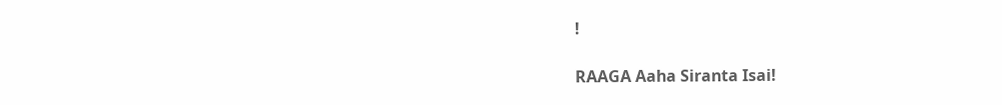!

RAAGA Aaha Siranta Isai!